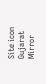Site icon Gujarat Mirror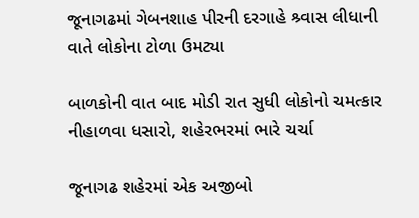જૂનાગઢમાં ગેબનશાહ પીરની દરગાહે શ્ર્વાસ લીધાની વાતે લોકોના ટોળા ઉમટ્યા

બાળકોની વાત બાદ મોડી રાત સુધી લોકોનો ચમત્કાર નીહાળવા ધસારો, શહેરભરમાં ભારે ચર્ચા

જૂનાગઢ શહેરમાં એક અજીબો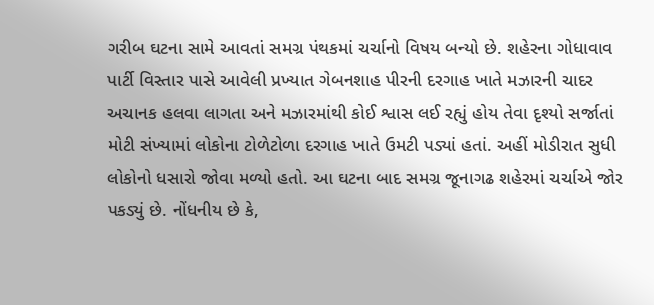ગરીબ ઘટના સામે આવતાં સમગ્ર પંથકમાં ચર્ચાનો વિષય બન્યો છે. શહેરના ગોધાવાવ પાર્ટી વિસ્તાર પાસે આવેલી પ્રખ્યાત ગેબનશાહ પીરની દરગાહ ખાતે મઝારની ચાદર અચાનક હલવા લાગતા અને મઝારમાંથી કોઈ શ્વાસ લઈ રહ્યું હોય તેવા દૃશ્યો સર્જાતાં મોટી સંખ્યામાં લોકોના ટોળેટોળા દરગાહ ખાતે ઉમટી પડ્યાં હતાં. અહીં મોડીરાત સુધી લોકોનો ધસારો જોવા મળ્યો હતો. આ ઘટના બાદ સમગ્ર જૂનાગઢ શહેરમાં ચર્ચાએ જોર પકડ્યું છે. નોંધનીય છે કે,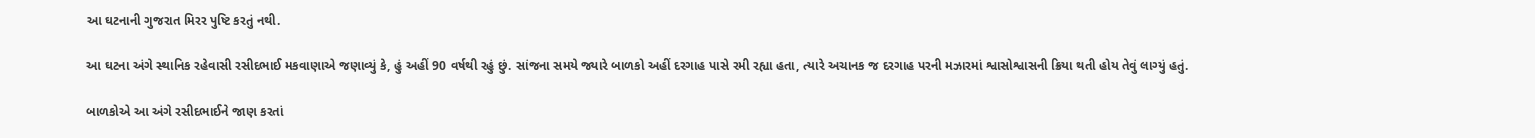આ ઘટનાની ગુજરાત મિરર પુષ્ટિ કરતું નથી.

આ ઘટના અંગે સ્થાનિક રહેવાસી રસીદભાઈ મકવાણાએ જણાવ્યું કે, હું અહીં 90 વર્ષથી રહું છું. સાંજના સમયે જ્યારે બાળકો અહીં દરગાહ પાસે રમી રહ્યા હતા, ત્યારે અચાનક જ દરગાહ પરની મઝારમાં શ્વાસોશ્વાસની ક્રિયા થતી હોય તેવું લાગ્યું હતું.

બાળકોએ આ અંગે રસીદભાઈને જાણ કરતાં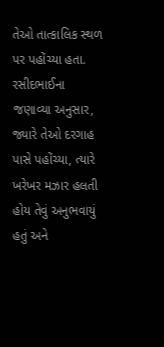તેઓ તાત્કાલિક સ્થળ પર પહોંચ્યા હતા.
રસીદભાઈના જણાવ્યા અનુસાર, જ્યારે તેઓ દરગાહ પાસે પહોંચ્યા, ત્યારે ખરેખર મઝાર હલતી હોય તેવું અનુભવાયું હતું અને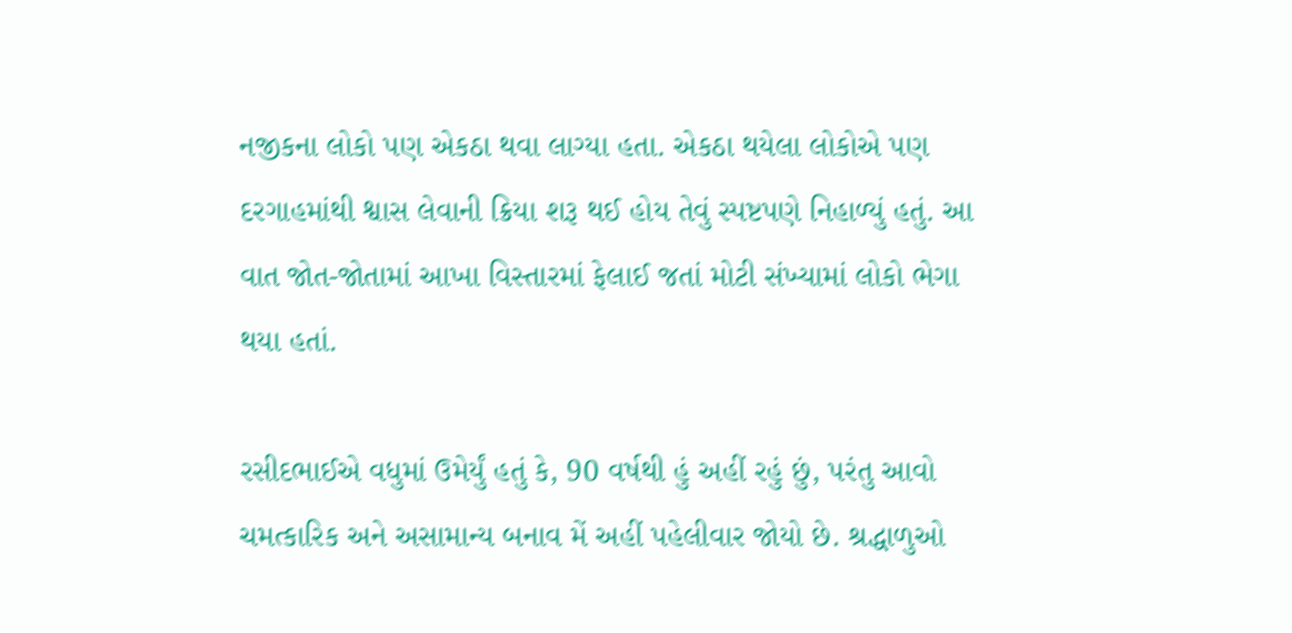નજીકના લોકો પણ એકઠા થવા લાગ્યા હતા. એકઠા થયેલા લોકોએ પણ દરગાહમાંથી શ્વાસ લેવાની ક્રિયા શરૂ થઈ હોય તેવું સ્પષ્ટપણે નિહાળ્યું હતું. આ વાત જોત-જોતામાં આખા વિસ્તારમાં ફેલાઈ જતાં મોટી સંખ્યામાં લોકો ભેગા થયા હતાં.

રસીદભાઈએ વધુમાં ઉમેર્યું હતું કે, 90 વર્ષથી હું અહીં રહું છું, પરંતુ આવો ચમત્કારિક અને અસામાન્ય બનાવ મેં અહીં પહેલીવાર જોયો છે. શ્રદ્ધાળુઓ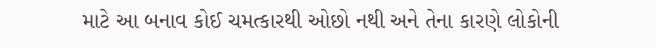માટે આ બનાવ કોઈ ચમત્કારથી ઓછો નથી અને તેના કારણે લોકોની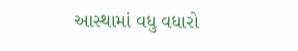આસ્થામાં વધુ વધારો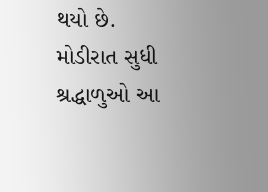થયો છે. મોડીરાત સુધી શ્રદ્ધાળુઓ આ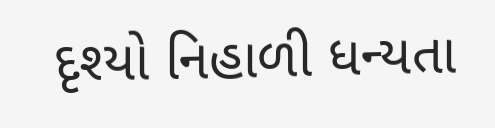દૃશ્યો નિહાળી ધન્યતા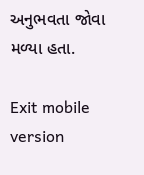અનુભવતા જોવા મળ્યા હતા.

Exit mobile version